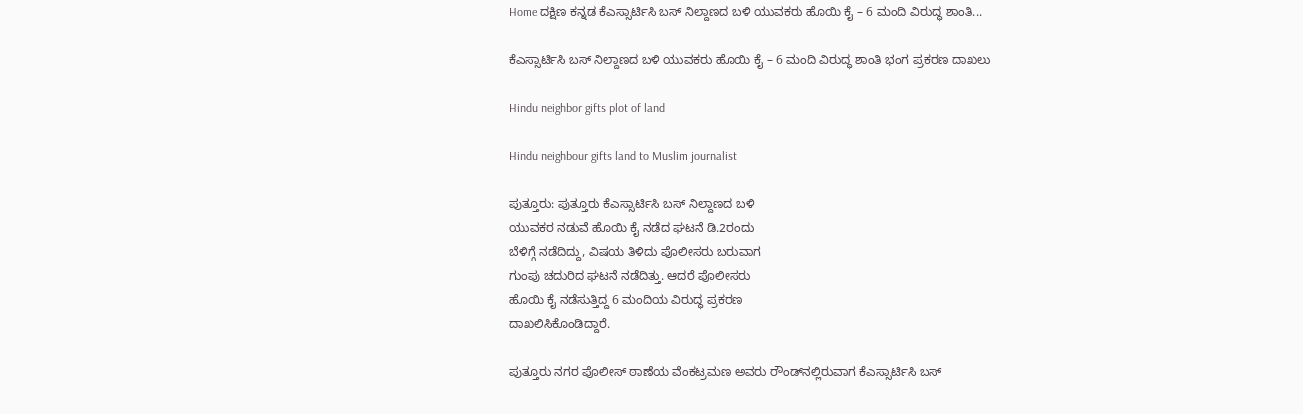Home ದಕ್ಷಿಣ ಕನ್ನಡ ಕೆಎಸ್ಸಾರ್ಟಿಸಿ ಬಸ್ ನಿಲ್ದಾಣದ ಬಳಿ ಯುವಕರು ಹೊಯಿ ಕೈ – 6 ಮಂದಿ ವಿರುದ್ಧ ಶಾಂತಿ...

ಕೆಎಸ್ಸಾರ್ಟಿಸಿ ಬಸ್ ನಿಲ್ದಾಣದ ಬಳಿ ಯುವಕರು ಹೊಯಿ ಕೈ – 6 ಮಂದಿ ವಿರುದ್ಧ ಶಾಂತಿ ಭಂಗ ಪ್ರಕರಣ ದಾಖಲು

Hindu neighbor gifts plot of land

Hindu neighbour gifts land to Muslim journalist

ಪುತ್ತೂರು: ಪುತ್ತೂರು ಕೆಎಸ್ಸಾರ್ಟಿಸಿ ಬಸ್ ನಿಲ್ದಾಣದ ಬಳಿ
ಯುವಕರ ನಡುವೆ ಹೊಯಿ ಕೈ ನಡೆದ ಘಟನೆ ಡಿ.2ರಂದು
ಬೆಳಿಗ್ಗೆ ನಡೆದಿದ್ದು, ವಿಷಯ ತಿಳಿದು ಪೊಲೀಸರು ಬರುವಾಗ
ಗುಂಪು ಚದುರಿದ ಘಟನೆ ನಡೆದಿತ್ತು. ಆದರೆ ಪೊಲೀಸರು
ಹೊಯಿ ಕೈ ನಡೆಸುತ್ತಿದ್ದ 6 ಮಂದಿಯ ವಿರುದ್ಧ ಪ್ರಕರಣ
ದಾಖಲಿಸಿಕೊಂಡಿದ್ದಾರೆ.

ಪುತ್ತೂರು ನಗರ ಪೊಲೀಸ್ ಠಾಣೆಯ ವೆಂಕಟ್ರಮಣ ಅವರು ರೌಂಡ್‌ನಲ್ಲಿರುವಾಗ ಕೆಎಸ್ಸಾರ್ಟಿಸಿ ಬಸ್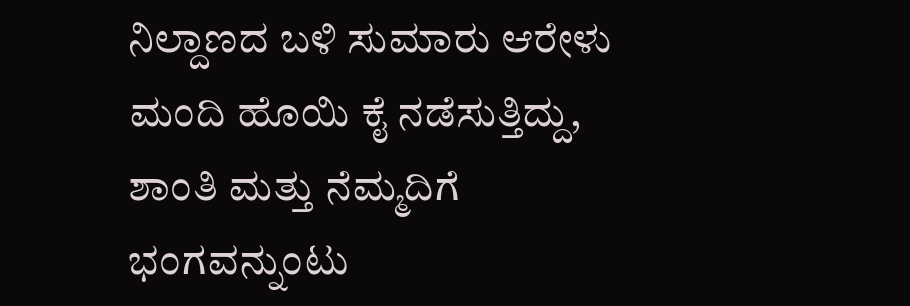ನಿಲ್ದಾಣದ ಬಳಿ ಸುಮಾರು ಆರೇಳು ಮಂದಿ ಹೊಯಿ ಕೈ ನಡೆಸುತ್ತಿದ್ದು, ಶಾಂತಿ ಮತ್ತು ನೆಮ್ಮದಿಗೆ ಭಂಗವನ್ನುಂಟು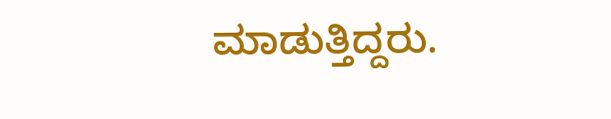ಮಾಡುತ್ತಿದ್ದರು.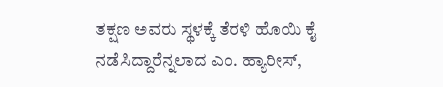ತಕ್ಷಣ ಅವರು ಸ್ಥಳಕ್ಕೆ ತೆರಳಿ ಹೊಯಿ ಕೈ ನಡೆಸಿದ್ದಾರೆನ್ನಲಾದ ಎಂ. ಹ್ಯಾರೀಸ್,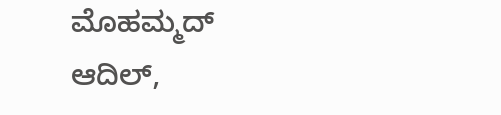ಮೊಹಮ್ಮದ್ ಆದಿಲ್,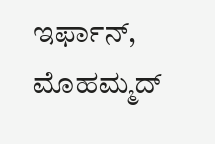ಇರ್ಫಾನ್, ಮೊಹಮ್ಮದ್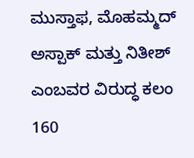ಮುಸ್ತಾಫ, ಮೊಹಮ್ಮದ್ ಅಸ್ಪಾಕ್ ಮತ್ತು ನಿತೀಶ್ ಎಂಬವರ ವಿರುದ್ಧ ಕಲಂ 160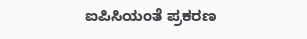ಐಪಿಸಿಯಂತೆ ಪ್ರಕರಣ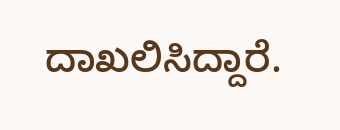ದಾಖಲಿಸಿದ್ದಾರೆ.